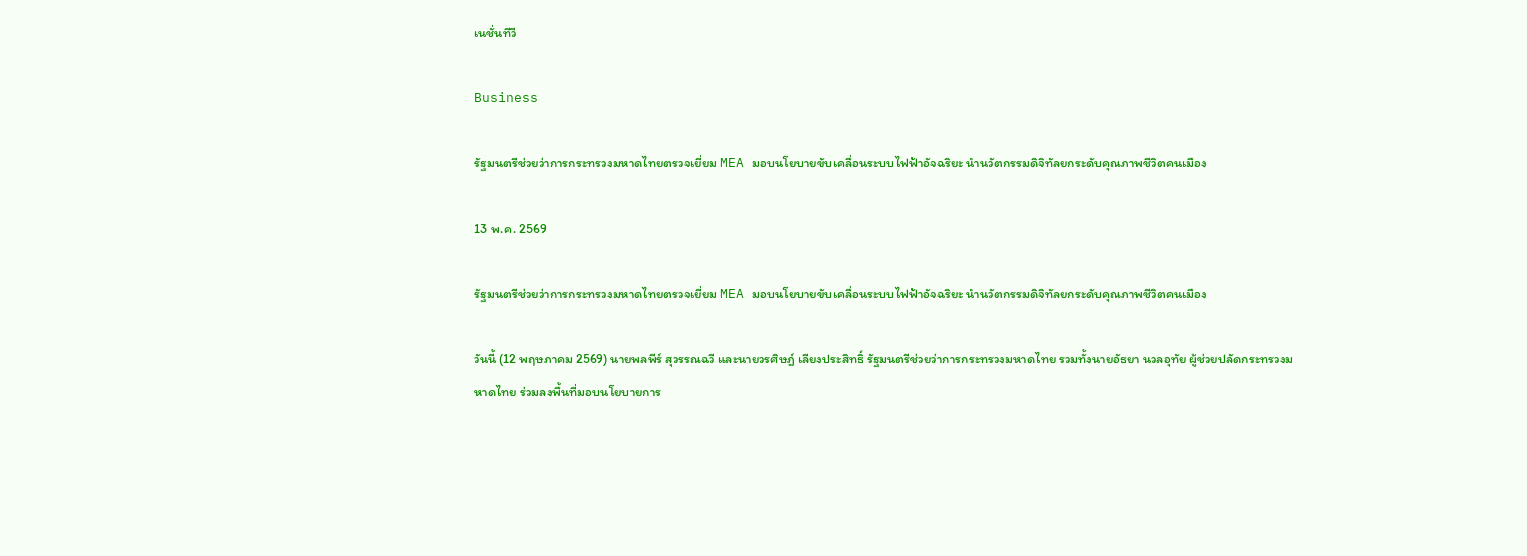เนชั่นทีวี

Business

รัฐมนตรีช่วยว่าการกระทรวงมหาดไทยตรวจเยี่ยม MEA มอบนโยบายขับเคลื่อนระบบไฟฟ้าอัจฉริยะ นำนวัตกรรมดิจิทัลยกระดับคุณภาพชีวิตคนเมือง

13 พ.ค. 2569

รัฐมนตรีช่วยว่าการกระทรวงมหาดไทยตรวจเยี่ยม MEA มอบนโยบายขับเคลื่อนระบบไฟฟ้าอัจฉริยะ นำนวัตกรรมดิจิทัลยกระดับคุณภาพชีวิตคนเมือง

วันนี้ (12 พฤษภาคม 2569) นายพลพีร์ สุวรรณฉวี และนายวรศิษฎ์ เลียงประสิทธิ์ รัฐมนตรีช่วยว่าการกระทรวงมหาดไทย รวมทั้งนายอัธยา นวลอุทัย ผู้ช่วยปลัดกระทรวงมหาดไทย ร่วมลงพื้นที่มอบนโยบายการ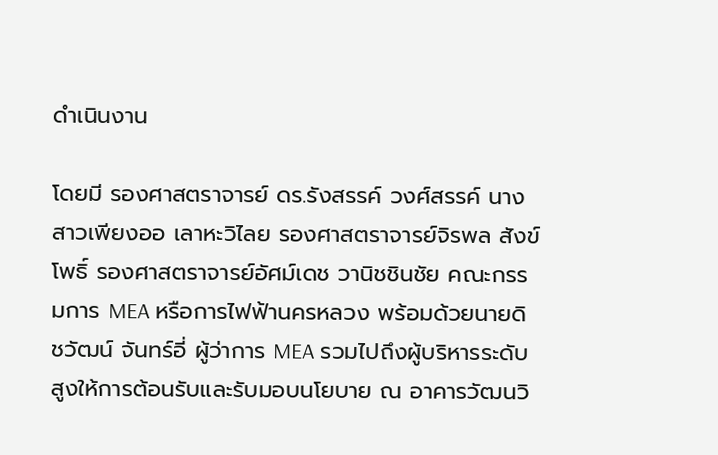ดำเนินงาน

โดยมี รองศาสตราจารย์ ดร.รังสรรค์ วงศ์สรรค์ นางสาวเพียงออ เลาหะวิไลย รองศาสตราจารย์จิรพล สังข์โพธิ์ รองศาสตราจารย์อัศม์เดช วานิชชินชัย คณะกรรมการ MEA หรือการไฟฟ้านครหลวง พร้อมด้วยนายดิชวัฒน์ จันทร์อี่ ผู้ว่าการ MEA รวมไปถึงผู้บริหารระดับสูงให้การต้อนรับและรับมอบนโยบาย ณ อาคารวัฒนวิ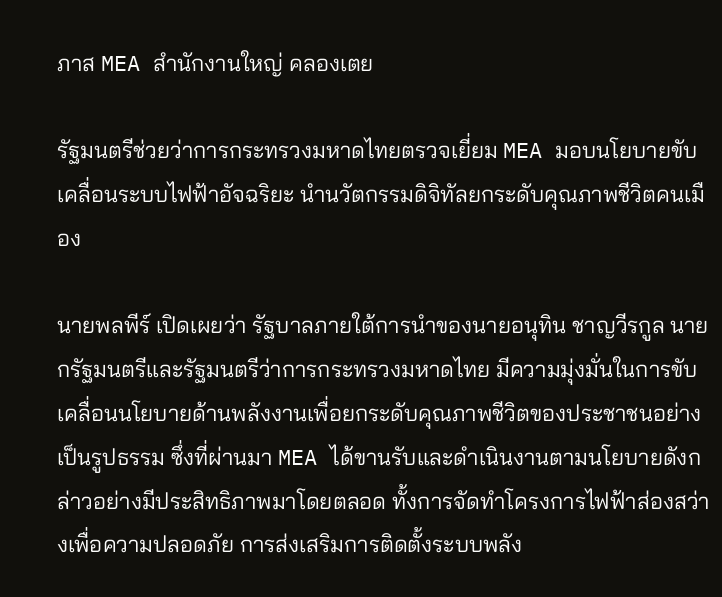ภาส MEA สำนักงานใหญ่ คลองเตย

รัฐมนตรีช่วยว่าการกระทรวงมหาดไทยตรวจเยี่ยม MEA มอบนโยบายขับเคลื่อนระบบไฟฟ้าอัจฉริยะ นำนวัตกรรมดิจิทัลยกระดับคุณภาพชีวิตคนเมือง

นายพลพีร์ เปิดเผยว่า รัฐบาลภายใต้การนำของนายอนุทิน ชาญวีรกูล นายกรัฐมนตรีและรัฐมนตรีว่าการกระทรวงมหาดไทย มีความมุ่งมั่นในการขับเคลื่อนนโยบายด้านพลังงานเพื่อยกระดับคุณภาพชีวิตของประชาชนอย่างเป็นรูปธรรม ซึ่งที่ผ่านมา MEA ได้ขานรับและดำเนินงานตามนโยบายดังกล่าวอย่างมีประสิทธิภาพมาโดยตลอด ทั้งการจัดทำโครงการไฟฟ้าส่องสว่างเพื่อความปลอดภัย การส่งเสริมการติดตั้งระบบพลัง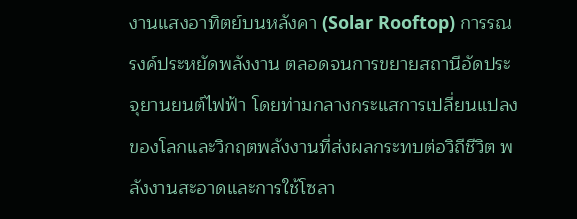งานแสงอาทิตย์บนหลังคา (Solar Rooftop) การรณรงค์ประหยัดพลังงาน ตลอดจนการขยายสถานีอัดประจุยานยนต์ไฟฟ้า โดยท่ามกลางกระแสการเปลี่ยนแปลงของโลกและวิกฤตพลังงานที่ส่งผลกระทบต่อวิถีชีวิต พลังงานสะอาดและการใช้โซลา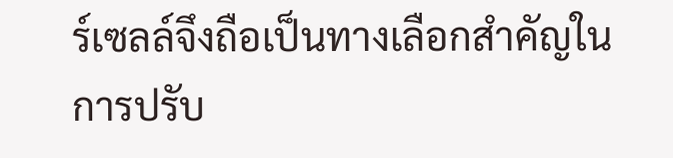ร์เซลล์จึงถือเป็นทางเลือกสำคัญในการปรับ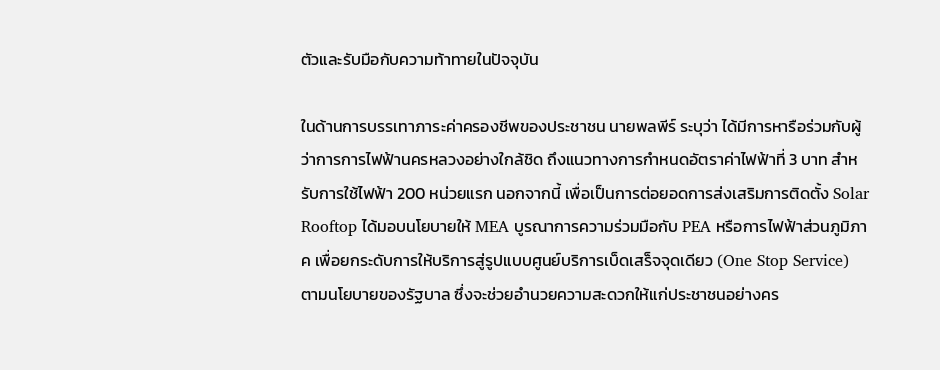ตัวและรับมือกับความท้าทายในปัจจุบัน

ในด้านการบรรเทาภาระค่าครองชีพของประชาชน นายพลพีร์ ระบุว่า ได้มีการหารือร่วมกับผู้ว่าการการไฟฟ้านครหลวงอย่างใกล้ชิด ถึงแนวทางการกำหนดอัตราค่าไฟฟ้าที่ 3 บาท สำหรับการใช้ไฟฟ้า 200 หน่วยแรก นอกจากนี้ เพื่อเป็นการต่อยอดการส่งเสริมการติดตั้ง Solar Rooftop ได้มอบนโยบายให้ MEA บูรณาการความร่วมมือกับ PEA หรือการไฟฟ้าส่วนภูมิภาค เพื่อยกระดับการให้บริการสู่รูปแบบศูนย์บริการเบ็ดเสร็จจุดเดียว (One Stop Service) ตามนโยบายของรัฐบาล ซึ่งจะช่วยอำนวยความสะดวกให้แก่ประชาชนอย่างคร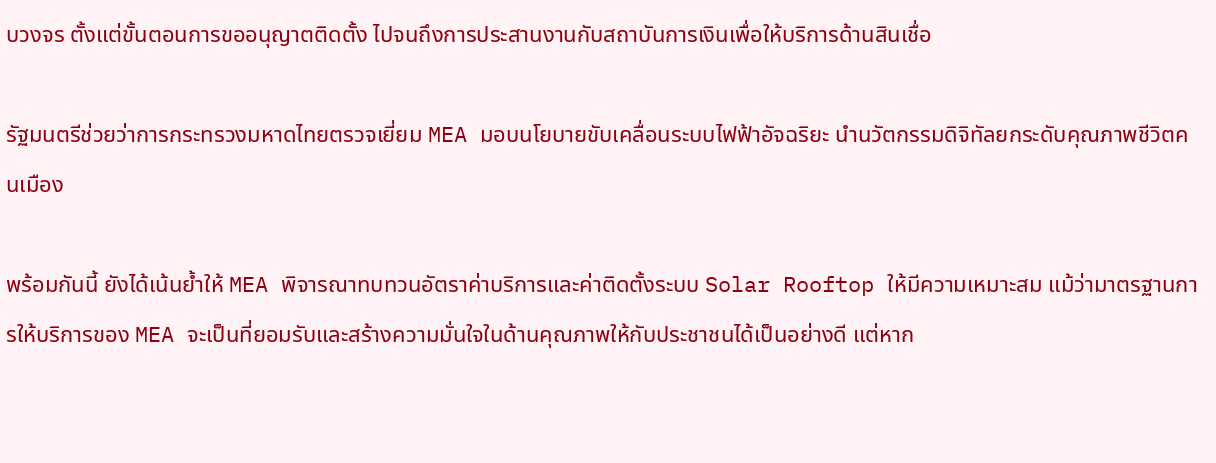บวงจร ตั้งแต่ขั้นตอนการขออนุญาตติดตั้ง ไปจนถึงการประสานงานกับสถาบันการเงินเพื่อให้บริการด้านสินเชื่อ

รัฐมนตรีช่วยว่าการกระทรวงมหาดไทยตรวจเยี่ยม MEA มอบนโยบายขับเคลื่อนระบบไฟฟ้าอัจฉริยะ นำนวัตกรรมดิจิทัลยกระดับคุณภาพชีวิตคนเมือง

พร้อมกันนี้ ยังได้เน้นย้ำให้ MEA พิจารณาทบทวนอัตราค่าบริการและค่าติดตั้งระบบ Solar Rooftop ให้มีความเหมาะสม แม้ว่ามาตรฐานการให้บริการของ MEA จะเป็นที่ยอมรับและสร้างความมั่นใจในด้านคุณภาพให้กับประชาชนได้เป็นอย่างดี แต่หาก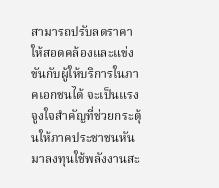สามารถปรับลดราคาให้สอดคล้องและแข่งขันกับผู้ให้บริการในภาคเอกชนได้ จะเป็นแรงจูงใจสำคัญที่ช่วยกระตุ้นให้ภาคประชาชนหันมาลงทุนใช้พลังงานสะ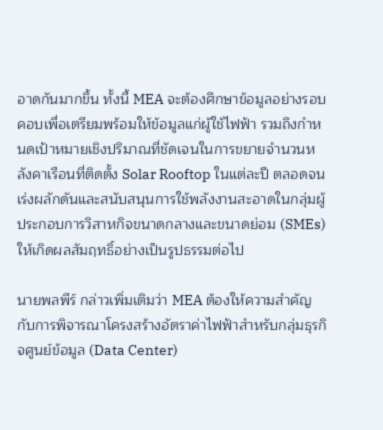อาดกันมากขึ้น ทั้งนี้ MEA จะต้องศึกษาข้อมูลอย่างรอบคอบเพื่อเตรียมพร้อมให้ข้อมูลแก่ผู้ใช้ไฟฟ้า รวมถึงกำหนดเป้าหมายเชิงปริมาณที่ชัดเจนในการขยายจำนวนหลังคาเรือนที่ติดตั้ง Solar Rooftop ในแต่ละปี ตลอดจนเร่งผลักดันและสนับสนุนการใช้พลังงานสะอาดในกลุ่มผู้ประกอบการวิสาหกิจขนาดกลางและขนาดย่อม (SMEs) ให้เกิดผลสัมฤทธิ์อย่างเป็นรูปธรรมต่อไป

นายพลพีร์ กล่าวเพิ่มเติมว่า MEA ต้องให้ความสำคัญกับการพิจารณาโครงสร้างอัตราค่าไฟฟ้าสำหรับกลุ่มธุรกิจศูนย์ข้อมูล (Data Center)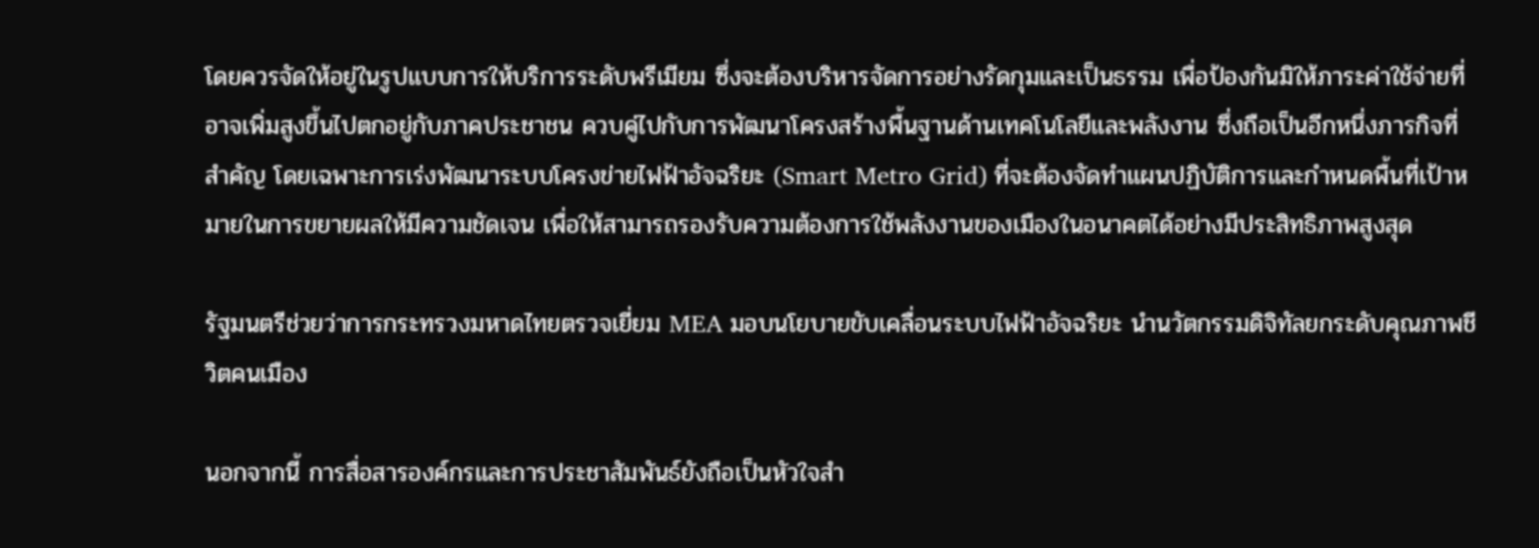โดยควรจัดให้อยู่ในรูปแบบการให้บริการระดับพรีเมียม ซึ่งจะต้องบริหารจัดการอย่างรัดกุมและเป็นธรรม เพื่อป้องกันมิให้ภาระค่าใช้จ่ายที่อาจเพิ่มสูงขึ้นไปตกอยู่กับภาคประชาชน ควบคู่ไปกับการพัฒนาโครงสร้างพื้นฐานด้านเทคโนโลยีและพลังงาน ซึ่งถือเป็นอีกหนึ่งภารกิจที่สำคัญ โดยเฉพาะการเร่งพัฒนาระบบโครงข่ายไฟฟ้าอัจฉริยะ (Smart Metro Grid) ที่จะต้องจัดทำแผนปฏิบัติการและกำหนดพื้นที่เป้าหมายในการขยายผลให้มีความชัดเจน เพื่อให้สามารถรองรับความต้องการใช้พลังงานของเมืองในอนาคตได้อย่างมีประสิทธิภาพสูงสุด

รัฐมนตรีช่วยว่าการกระทรวงมหาดไทยตรวจเยี่ยม MEA มอบนโยบายขับเคลื่อนระบบไฟฟ้าอัจฉริยะ นำนวัตกรรมดิจิทัลยกระดับคุณภาพชีวิตคนเมือง

นอกจากนี้ การสื่อสารองค์กรและการประชาสัมพันธ์ยังถือเป็นหัวใจสำ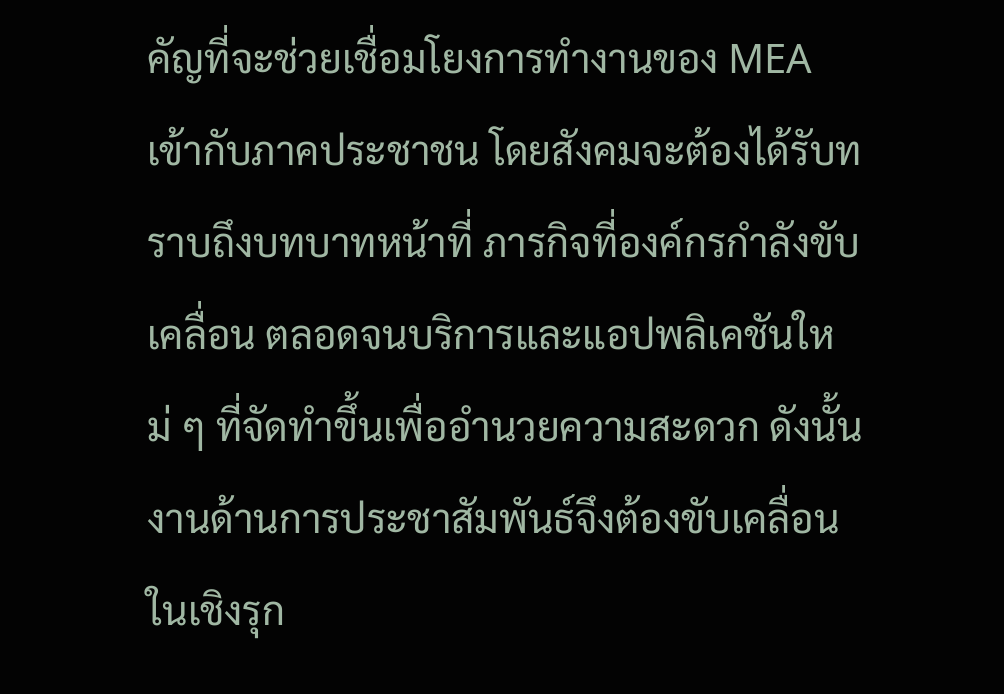คัญที่จะช่วยเชื่อมโยงการทำงานของ MEA เข้ากับภาคประชาชน โดยสังคมจะต้องได้รับทราบถึงบทบาทหน้าที่ ภารกิจที่องค์กรกำลังขับเคลื่อน ตลอดจนบริการและแอปพลิเคชันใหม่ ๆ ที่จัดทำขึ้นเพื่ออำนวยความสะดวก ดังนั้น งานด้านการประชาสัมพันธ์จึงต้องขับเคลื่อนในเชิงรุก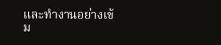และทำงานอย่างเข้ม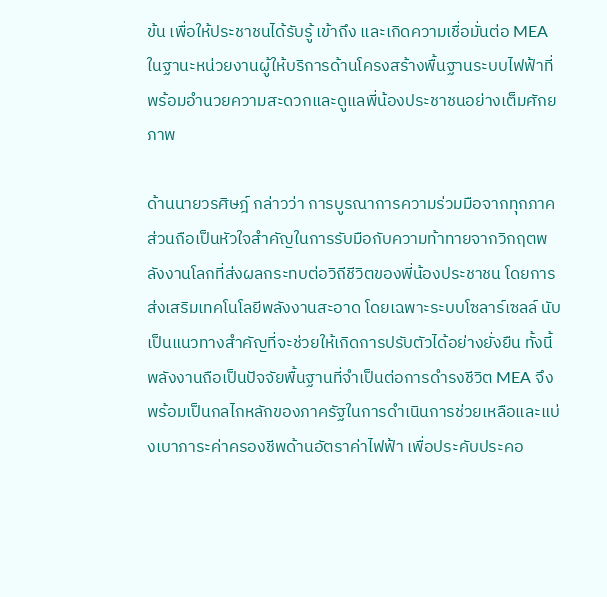ข้น เพื่อให้ประชาชนได้รับรู้ เข้าถึง และเกิดความเชื่อมั่นต่อ MEA ในฐานะหน่วยงานผู้ให้บริการด้านโครงสร้างพื้นฐานระบบไฟฟ้าที่พร้อมอำนวยความสะดวกและดูแลพี่น้องประชาชนอย่างเต็มศักยภาพ

ด้านนายวรศิษฎ์ กล่าวว่า การบูรณาการความร่วมมือจากทุกภาคส่วนถือเป็นหัวใจสำคัญในการรับมือกับความท้าทายจากวิกฤตพลังงานโลกที่ส่งผลกระทบต่อวิถีชีวิตของพี่น้องประชาชน โดยการส่งเสริมเทคโนโลยีพลังงานสะอาด โดยเฉพาะระบบโซลาร์เซลล์ นับเป็นแนวทางสำคัญที่จะช่วยให้เกิดการปรับตัวได้อย่างยั่งยืน ทั้งนี้ พลังงานถือเป็นปัจจัยพื้นฐานที่จำเป็นต่อการดำรงชีวิต MEA จึงพร้อมเป็นกลไกหลักของภาครัฐในการดำเนินการช่วยเหลือและแบ่งเบาภาระค่าครองชีพด้านอัตราค่าไฟฟ้า เพื่อประคับประคอ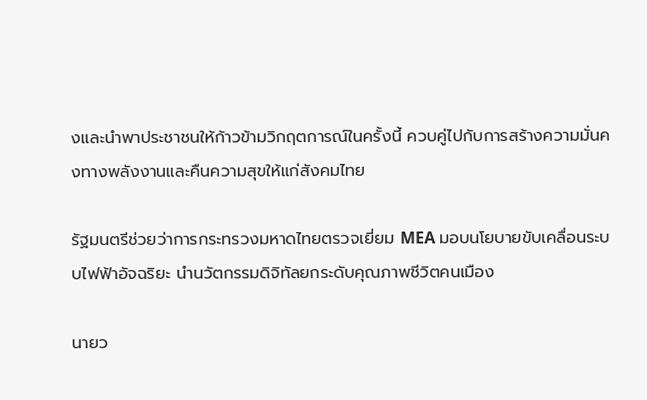งและนำพาประชาชนให้ก้าวข้ามวิกฤตการณ์ในครั้งนี้ ควบคู่ไปกับการสร้างความมั่นคงทางพลังงานและคืนความสุขให้แก่สังคมไทย

รัฐมนตรีช่วยว่าการกระทรวงมหาดไทยตรวจเยี่ยม MEA มอบนโยบายขับเคลื่อนระบบไฟฟ้าอัจฉริยะ นำนวัตกรรมดิจิทัลยกระดับคุณภาพชีวิตคนเมือง

นายว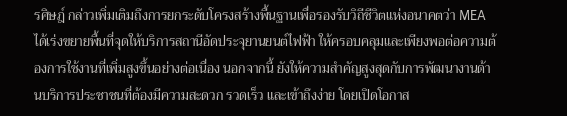รศิษฎ์ กล่าวเพิ่มเติมถึงการยกระดับโครงสร้างพื้นฐานเพื่อรองรับวิถีชีวิตแห่งอนาคตว่า MEA ได้เร่งขยายพื้นที่จุดให้บริการสถานีอัดประจุยานยนต์ไฟฟ้า ให้ครอบคลุมและเพียงพอต่อความต้องการใช้งานที่เพิ่มสูงขึ้นอย่างต่อเนื่อง นอกจากนี้ ยังให้ความสำคัญสูงสุดกับการพัฒนางานด้านบริการประชาชนที่ต้องมีความสะดวก รวดเร็ว และเข้าถึงง่าย โดยเปิดโอกาส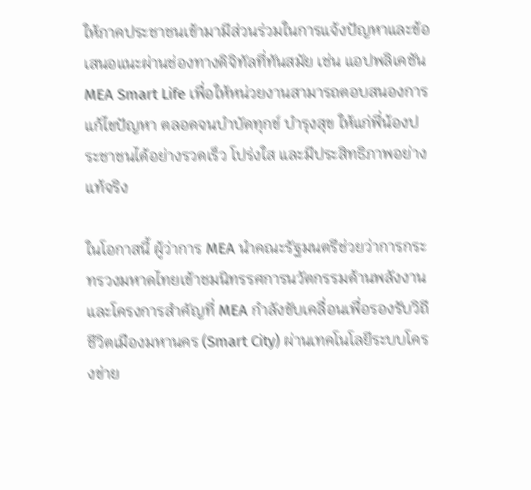ให้ภาคประชาชนเข้ามามีส่วนร่วมในการแจ้งปัญหาและข้อเสนอแนะผ่านช่องทางดิจิทัลที่ทันสมัย เช่น แอปพลิเคชัน MEA Smart Life เพื่อให้หน่วยงานสามารถตอบสนองการแก้ไขปัญหา ตลอดจนบำบัดทุกข์ บำรุงสุข ให้แก่พี่น้องประชาชนได้อย่างรวดเร็ว โปร่งใส และมีประสิทธิภาพอย่างแท้จริง

ในโอกาสนี้ ผู้ว่าการ MEA นำคณะรัฐมนตรีช่วยว่าการกระทรวงมหาดไทยเข้าชมนิทรรศการนวัตกรรมด้านพลังงานและโครงการสำคัญที่ MEA กำลังขับเคลื่อนเพื่อรองรับวิถีชีวิตเมืองมหานคร (Smart City) ผ่านเทคโนโลยีระบบโครงข่าย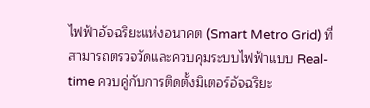ไฟฟ้าอัจฉริยะแห่งอนาคต (Smart Metro Grid) ที่สามารถตรวจวัดและควบคุมระบบไฟฟ้าแบบ Real-time ควบคู่กับการติดตั้งมิเตอร์อัจฉริยะ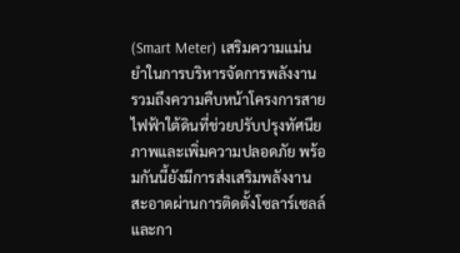(Smart Meter) เสริมความแม่นยำในการบริหารจัดการพลังงาน รวมถึงความคืบหน้าโครงการสายไฟฟ้าใต้ดินที่ช่วยปรับปรุงทัศนียภาพและเพิ่มความปลอดภัย พร้อมกันนี้ยังมีการส่งเสริมพลังงานสะอาดผ่านการติดตั้งโซลาร์เซลล์ และกา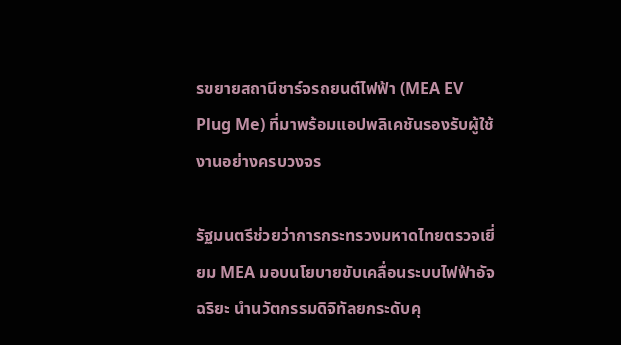รขยายสถานีชาร์จรถยนต์ไฟฟ้า (MEA EV Plug Me) ที่มาพร้อมแอปพลิเคชันรองรับผู้ใช้งานอย่างครบวงจร

รัฐมนตรีช่วยว่าการกระทรวงมหาดไทยตรวจเยี่ยม MEA มอบนโยบายขับเคลื่อนระบบไฟฟ้าอัจฉริยะ นำนวัตกรรมดิจิทัลยกระดับคุ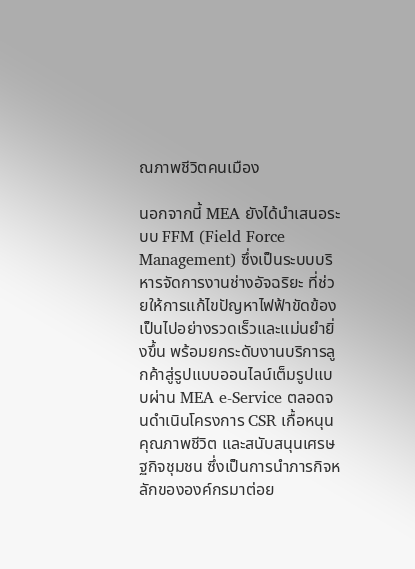ณภาพชีวิตคนเมือง

นอกจากนี้ MEA ยังได้นำเสนอระบบ FFM (Field Force Management) ซึ่งเป็นระบบบริหารจัดการงานช่างอัจฉริยะ ที่ช่วยให้การแก้ไขปัญหาไฟฟ้าขัดข้องเป็นไปอย่างรวดเร็วและแม่นยำยิ่งขึ้น พร้อมยกระดับงานบริการลูกค้าสู่รูปแบบออนไลน์เต็มรูปแบบผ่าน MEA e-Service ตลอดจนดำเนินโครงการ CSR เกื้อหนุนคุณภาพชีวิต และสนับสนุนเศรษฐกิจชุมชน ซึ่งเป็นการนำภารกิจหลักขององค์กรมาต่อย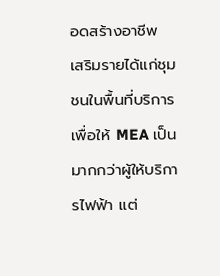อดสร้างอาชีพ เสริมรายได้แก่ชุมชนในพื้นที่บริการ เพื่อให้ MEA เป็นมากกว่าผู้ให้บริการไฟฟ้า แต่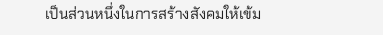เป็นส่วนหนึ่งในการสร้างสังคมให้เข้ม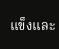แข็งและ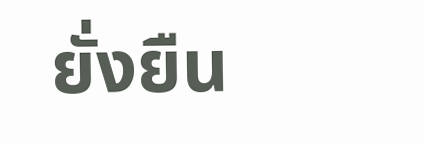ยั่งยืน